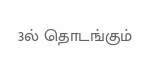3ல் தொடங்கும்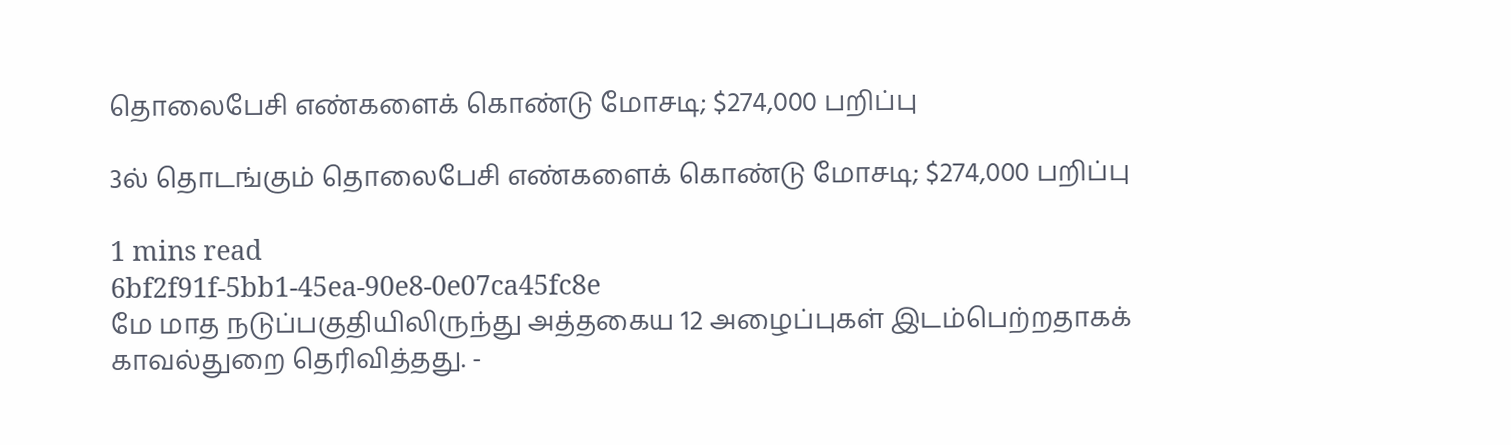தொலைபேசி எண்களைக் கொண்டு மோசடி; $274,000 பறிப்பு

3ல் தொடங்கும் தொலைபேசி எண்களைக் கொண்டு மோசடி; $274,000 பறிப்பு

1 mins read
6bf2f91f-5bb1-45ea-90e8-0e07ca45fc8e
மே மாத நடுப்பகுதியிலிருந்து அத்தகைய 12 அழைப்புகள் இடம்பெற்றதாகக் காவல்துறை தெரிவித்தது. -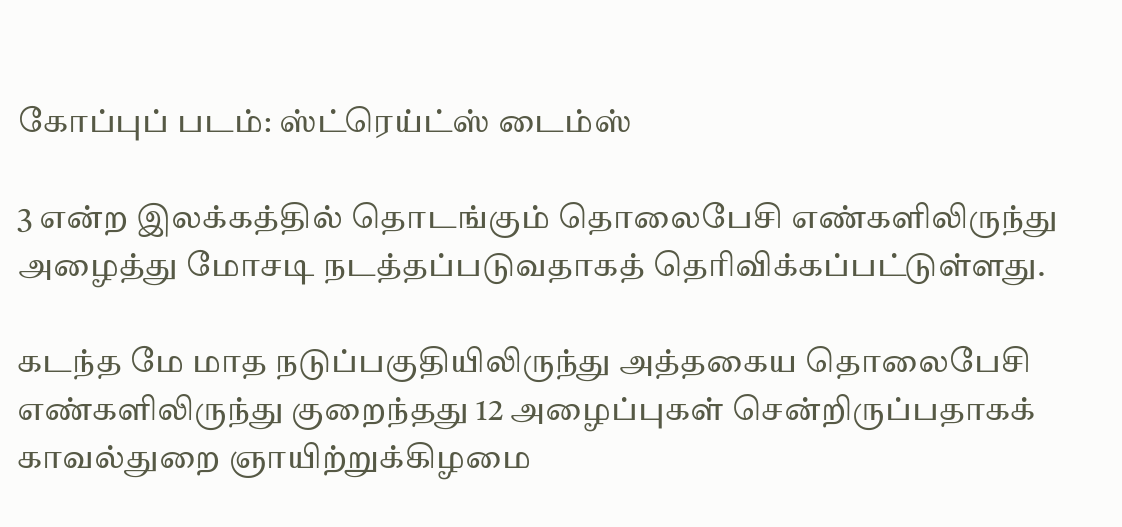கோப்புப் படம்: ஸ்ட்ரெய்ட்ஸ் டைம்ஸ்

3 என்ற இலக்கத்தில் தொடங்கும் தொலைபேசி எண்களிலிருந்து அழைத்து மோசடி நடத்தப்படுவதாகத் தெரிவிக்கப்பட்டுள்ளது.

கடந்த மே மாத நடுப்பகுதியிலிருந்து அத்தகைய தொலைபேசி எண்களிலிருந்து குறைந்தது 12 அழைப்புகள் சென்றிருப்பதாகக் காவல்துறை ஞாயிற்றுக்கிழமை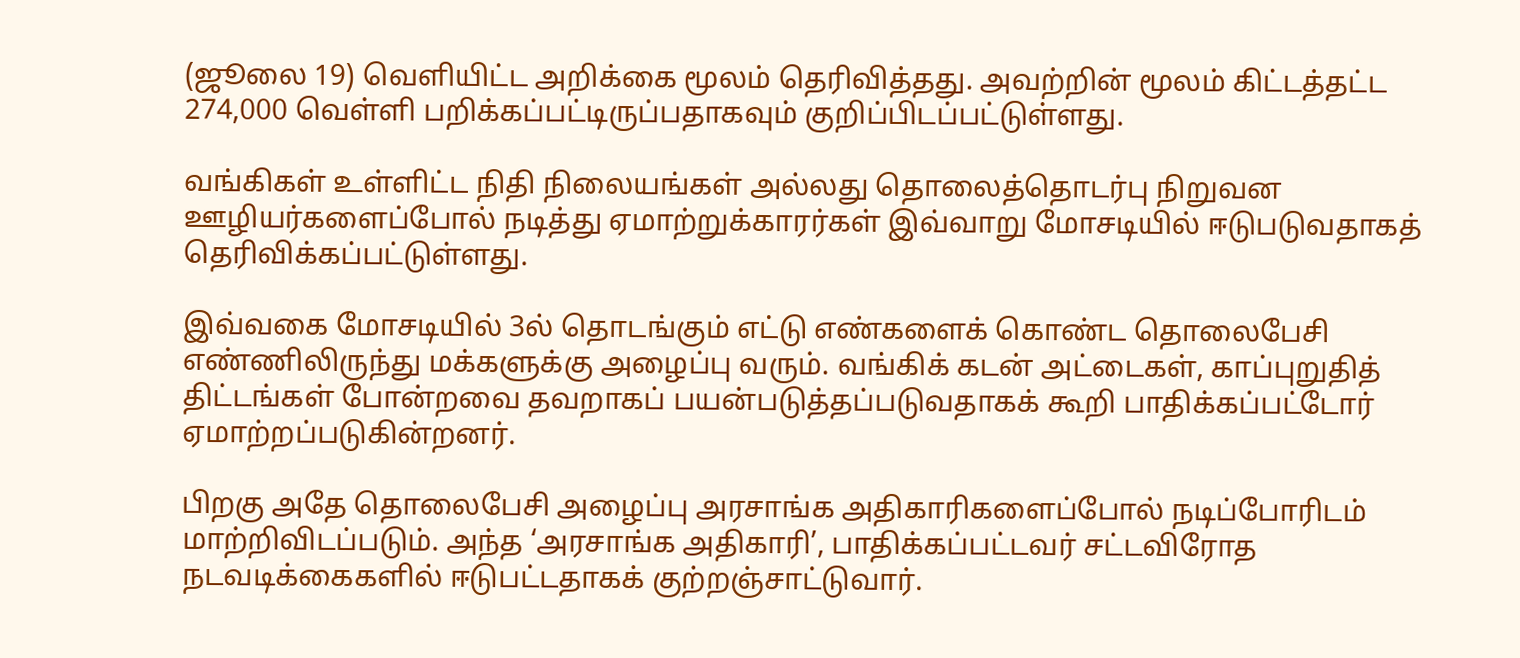(ஜூலை 19) வெளியிட்ட அறிக்கை மூலம் தெரிவித்தது. அவற்றின் மூலம் கிட்டத்தட்ட 274,000 வெள்ளி பறிக்கப்பட்டிருப்பதாகவும் குறிப்பிடப்பட்டுள்ளது.

வங்கிகள் உள்ளிட்ட நிதி நிலையங்கள் அல்லது தொலைத்தொடர்பு நிறுவன ஊழியர்களைப்போல் நடித்து ஏமாற்றுக்காரர்கள் இவ்வாறு மோசடியில் ஈடுபடுவதாகத் தெரிவிக்கப்பட்டுள்ளது.

இவ்வகை மோசடியில் 3ல் தொடங்கும் எட்டு எண்களைக் கொண்ட தொலைபேசி எண்ணிலிருந்து மக்களுக்கு அழைப்பு வரும். வங்கிக் கடன் அட்டைகள், காப்புறுதித் திட்டங்கள் போன்றவை தவறாகப் பயன்படுத்தப்படுவதாகக் கூறி பாதிக்கப்பட்டோர் ஏமாற்றப்படுகின்றனர்.

பிறகு அதே தொலைபேசி அழைப்பு அரசாங்க அதிகாரிகளைப்போல் நடிப்போரிடம் மாற்றிவிடப்படும். அந்த ‘அரசாங்க அதிகாரி’, பாதிக்கப்பட்டவர் சட்டவிரோத நடவடிக்கைகளில் ஈடுபட்டதாகக் குற்றஞ்சாட்டுவார்.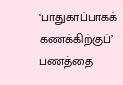‘பாதுகாப்பாகக் கணக்கிற்குப்’ பணத்தை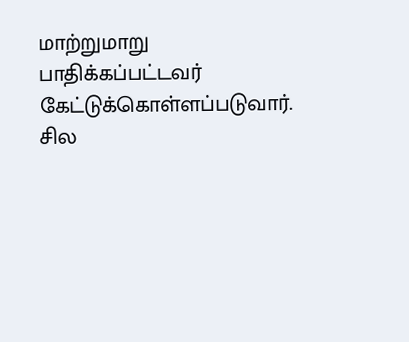மாற்றுமாறு பாதிக்கப்பட்டவர் கேட்டுக்கொள்ளப்படுவார். சில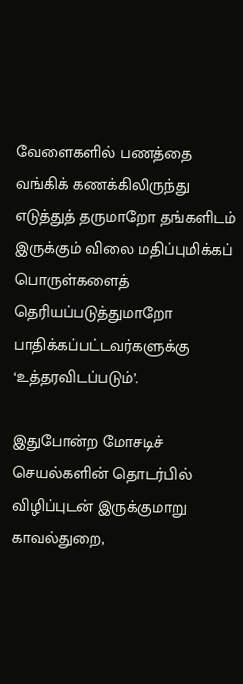வேளைகளில் பணத்தை வங்கிக் கணக்கிலிருந்து எடுத்துத் தருமாறோ தங்களிடம் இருக்கும் விலை மதிப்புமிக்கப் பொருள்களைத் தெரியப்படுத்துமாறோ பாதிக்கப்பட்டவர்களுக்கு ‘உத்தரவிடப்படும்’.

இதுபோன்ற மோசடிச் செயல்களின் தொடர்பில் விழிப்புடன் இருக்குமாறு காவல்துறை,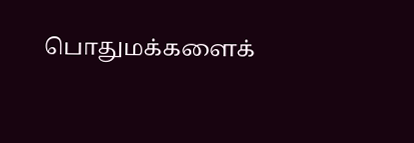பொதுமக்களைக்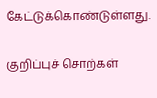கேட்டுக்கொண்டுள்ளது.

குறிப்புச் சொற்கள்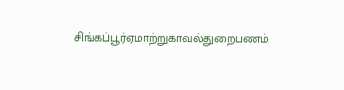சிங்கப்பூர்ஏமாற்றுகாவல்துறைபணம்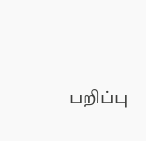பறிப்பு